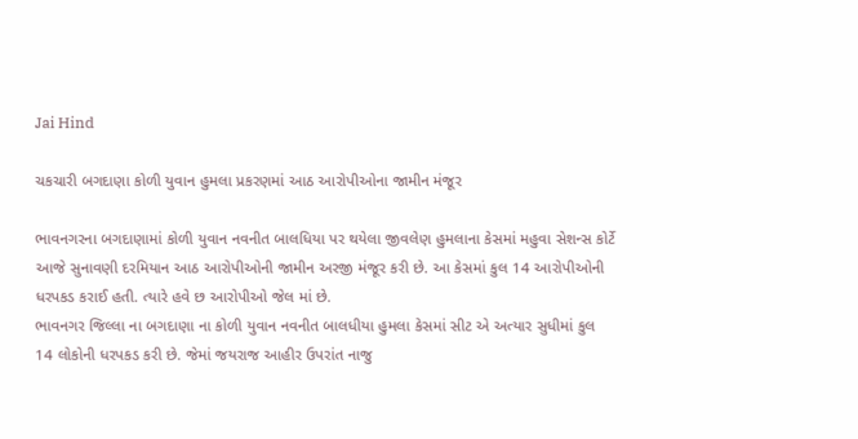Jai Hind

ચકચારી બગદાણા કોળી યુવાન હુમલા પ્રકરણમાં આઠ આરોપીઓના જામીન મંજૂર

ભાવનગરના બગદાણામાં કોળી યુવાન નવનીત બાલધિયા પર થયેલા જીવલેણ હુમલાના કેસમાં મહુવા સેશન્સ કોર્ટે આજે સુનાવણી દરમિયાન આઠ આરોપીઓની જામીન અરજી મંજૂર કરી છે. આ કેસમાં કુલ 14 આરોપીઓની ધરપકડ કરાઈ હતી. ત્યારે હવે છ આરોપીઓ જેલ માં છે.
ભાવનગર જિલ્લા ના બગદાણા ના કોળી યુવાન નવનીત બાલધીયા હુમલા કેસમાં સીટ એ અત્યાર સુધીમાં કુલ 14 લોકોની ધરપકડ કરી છે. જેમાં જયરાજ આહીર ઉપરાંત નાજુ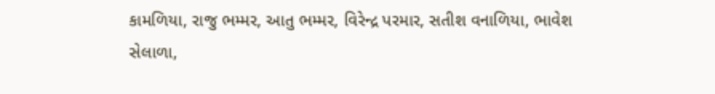કામળિયા, રાજુ ભમ્મર, આતુ ભમ્મર, વિરેન્દ્ર પરમાર, સતીશ વનાળિયા, ભાવેશ સેલાળા,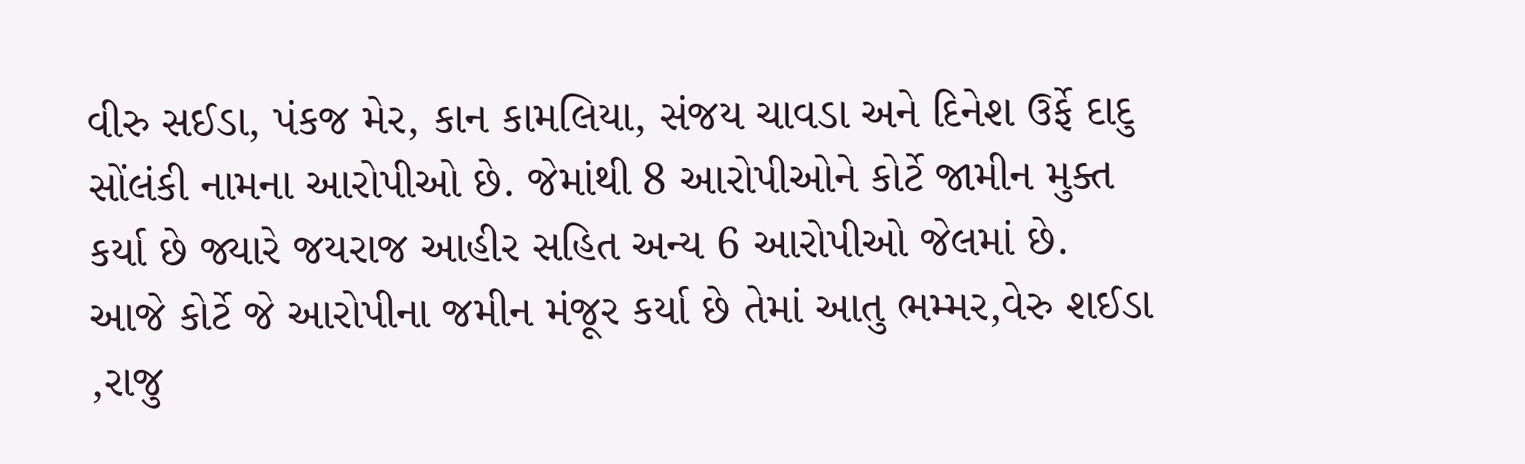વીરુ સઈડા, પંકજ મેર, કાન કામલિયા, સંજય ચાવડા અને દિનેશ ઉર્ફે દાદુ સોંલંકી નામના આરોપીઓ છે. જેમાંથી 8 આરોપીઓને કોર્ટે જામીન મુક્ત કર્યા છે જ્યારે જયરાજ આહીર સહિત અન્ય 6 આરોપીઓ જેલમાં છે.
આજે કોર્ટે જે આરોપીના જમીન મંજૂર કર્યા છે તેમાં આતુ ભમ્મર,વેરુ શઈડા ,રાજુ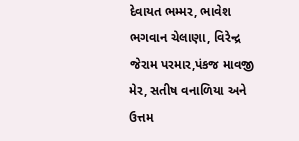દેવાયત ભમ્મર, ભાવેશ ભગવાન ચેલાણા, વિરેન્દ્ર જેરામ પરમાર,પંકજ માવજી મેર, સતીષ વનાળિયા અને ઉત્તમ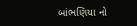બાંભણિયા નો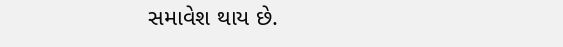સમાવેશ થાય છે.